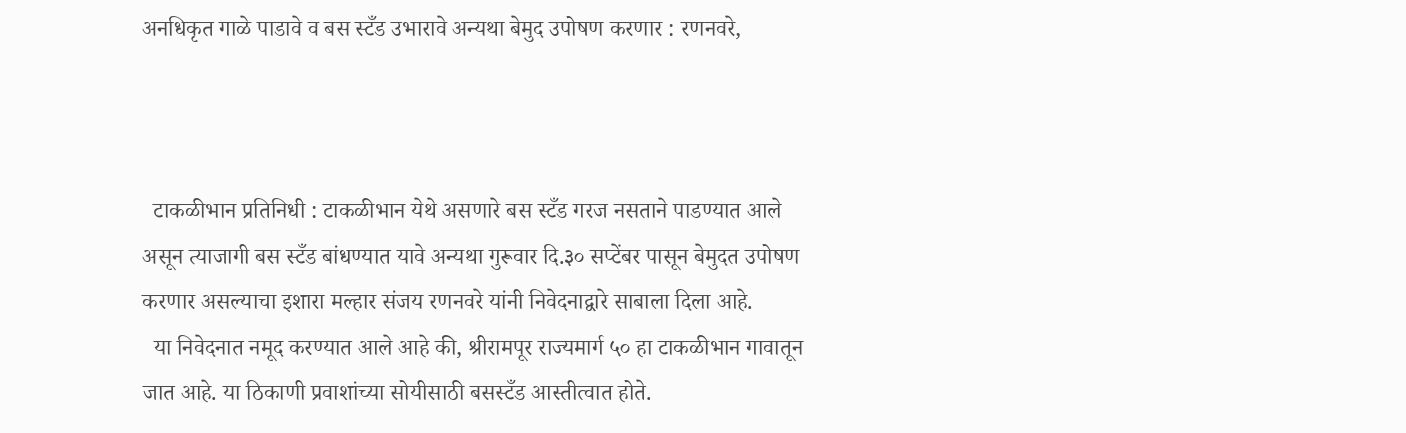अनधिकृत गाळे पाडावे व बस स्टँड उभारावे अन्यथा बेमुद उपोषण करणार : रणनवरे,



  टाकळीभान प्रतिनिधी : टाकळीभान येथे असणारे बस स्टँड गरज नसताने पाडण्यात आले असून त्याजागी बस स्टँड बांधण्यात यावे अन्यथा गुरूवार दि.३० सप्टेंबर पासून बेमुदत उपोषण करणार असल्याचा इशारा मल्हार संजय रणनवरे यांनी निवेदनाद्वारे साबाला दिला आहे.
  या निवेदनात नमूद करण्यात आले आहे की, श्रीरामपूर राज्यमार्ग ५० हा टाकळीभान गावातून जात आहे. या ठिकाणी प्रवाशांच्या सोयीसाठी बसस्टँड आस्तीत्वात होते.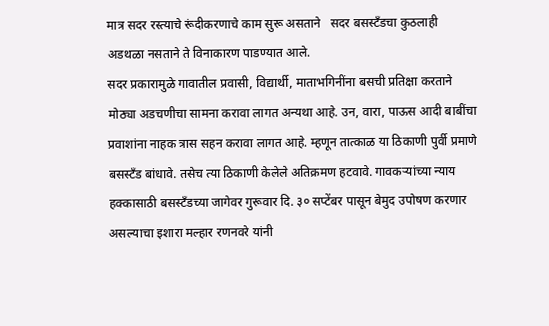मात्र सदर रस्त्याचे रूंदीकरणाचे काम सुरू असताने   सदर बसस्टँडचा कुठलाही अडथळा नसताने ते विनाकारण पाडण्यात आले.
सदर प्रकारामुळे गावातील प्रवासी, विद्यार्थी, माताभगिनींना बसची प्रतिक्षा करताने मोठ्या अडचणीचा सामना करावा लागत अन्यथा आहे. उन, वारा, पाऊस आदी बाबींचा प्रवाशांना नाहक त्रास सहन करावा लागत आहे. म्हणून तात्काळ या ठिकाणी पुर्वी प्रमाणे बसस्टँड बांधावे. तसेच त्या ठिकाणी केलेले अतिक्रमण हटवावे. गावकऱ्यांच्या न्याय हक्कासाठी बसस्टँडच्या जागेवर गुरूवार दि. ३० सप्टेंबर पासून बेमुद उपोषण करणार असल्याचा इशारा मल्हार रणनवरे यांनी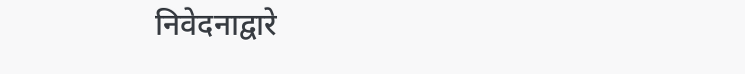निवेदनाद्वारे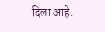दिला आहे.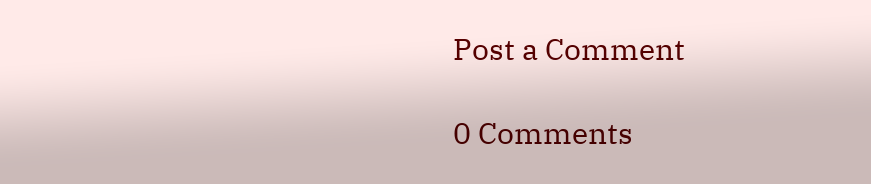Post a Comment

0 Comments